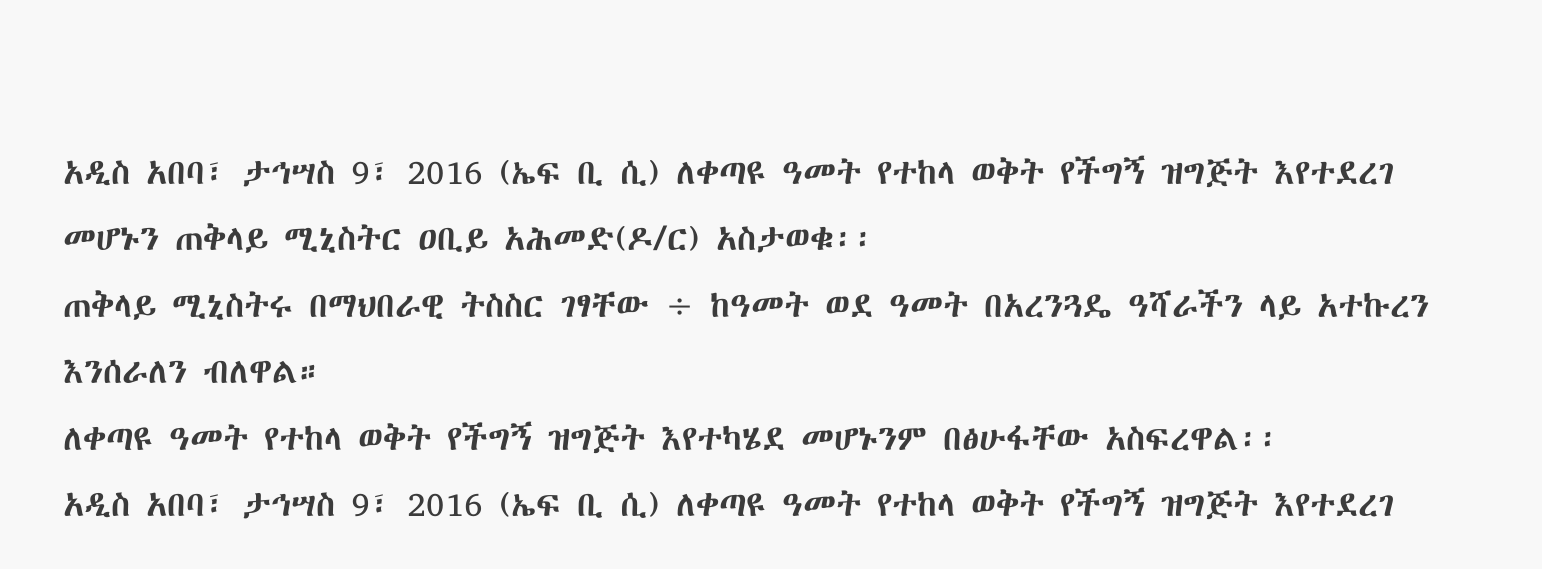አዲስ አበባ፣ ታኅሣስ 9፣ 2016 (ኤፍ ቢ ሲ) ለቀጣዩ ዓመት የተከላ ወቅት የችግኝ ዝግጅት እየተደረገ መሆኑን ጠቅላይ ሚኒስትር ዐቢይ አሕመድ(ዶ/ር) አስታወቁ፡፡
ጠቅላይ ሚኒስትሩ በማህበራዊ ትስስር ገፃቸው ÷ ከዓመት ወደ ዓመት በአረንጓዴ ዓሻራችን ላይ አተኩረን እንሰራለን ብለዋል።
ለቀጣዩ ዓመት የተከላ ወቅት የችግኝ ዝግጅት እየተካሄደ መሆኑንም በፅሁፋቸው አስፍረዋል፡፡
አዲስ አበባ፣ ታኅሣስ 9፣ 2016 (ኤፍ ቢ ሲ) ለቀጣዩ ዓመት የተከላ ወቅት የችግኝ ዝግጅት እየተደረገ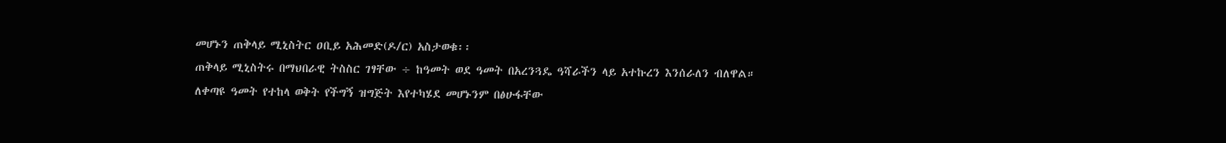መሆኑን ጠቅላይ ሚኒስትር ዐቢይ አሕመድ(ዶ/ር) አስታወቁ፡፡
ጠቅላይ ሚኒስትሩ በማህበራዊ ትስስር ገፃቸው ÷ ከዓመት ወደ ዓመት በአረንጓዴ ዓሻራችን ላይ አተኩረን እንሰራለን ብለዋል።
ለቀጣዩ ዓመት የተከላ ወቅት የችግኝ ዝግጅት እየተካሄደ መሆኑንም በፅሁፋቸው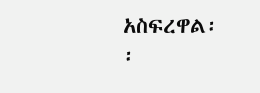አስፍረዋል፡፡